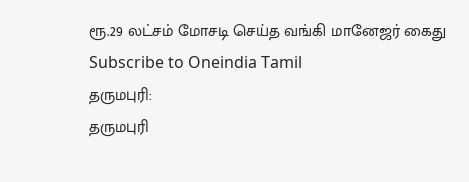ரூ.29 லட்சம் மோசடி செய்த வங்கி மானேஜர் கைது
Subscribe to Oneindia Tamil
தருமபுரி:
தருமபுரி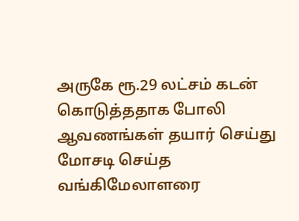அருகே ரூ.29 லட்சம் கடன் கொடுத்ததாக போலி ஆவணங்கள் தயார் செய்து மோசடி செய்த வங்கிமேலாளரை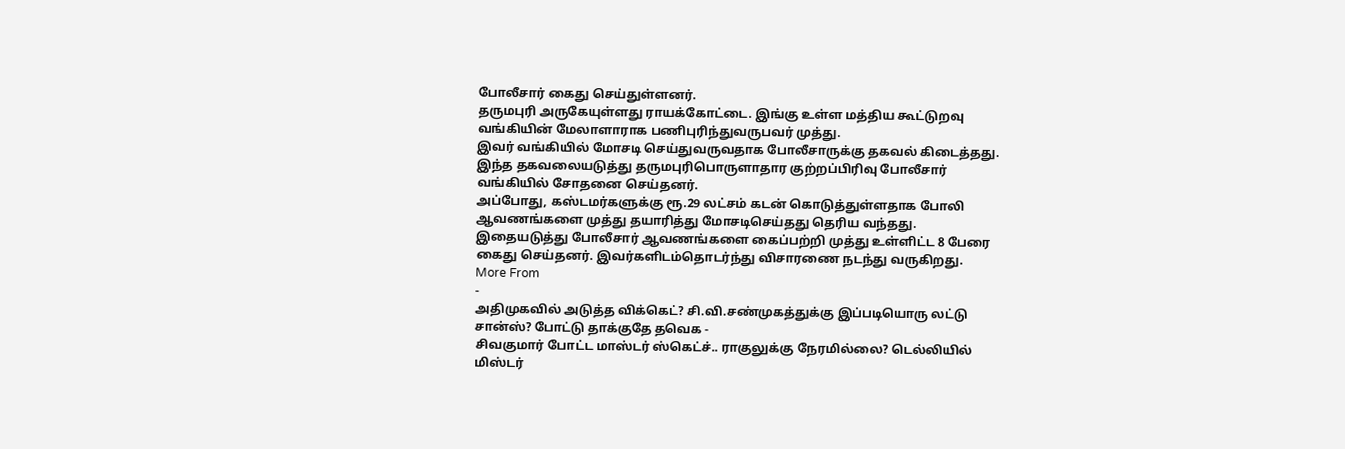போலீசார் கைது செய்துள்ளனர்.
தருமபுரி அருகேயுள்ளது ராயக்கோட்டை. இங்கு உள்ள மத்திய கூட்டுறவு வங்கியின் மேலாளாராக பணிபுரிந்துவருபவர் முத்து.
இவர் வங்கியில் மோசடி செய்துவருவதாக போலீசாருக்கு தகவல் கிடைத்தது. இந்த தகவலையடுத்து தருமபுரிபொருளாதார குற்றப்பிரிவு போலீசார் வங்கியில் சோதனை செய்தனர்.
அப்போது, கஸ்டமர்களுக்கு ரூ.29 லட்சம் கடன் கொடுத்துள்ளதாக போலி ஆவணங்களை முத்து தயாரித்து மோசடிசெய்தது தெரிய வந்தது.
இதையடுத்து போலீசார் ஆவணங்களை கைப்பற்றி முத்து உள்ளிட்ட 8 பேரை கைது செய்தனர். இவர்களிடம்தொடர்ந்து விசாரணை நடந்து வருகிறது.
More From
-
அதிமுகவில் அடுத்த விக்கெட்? சி.வி.சண்முகத்துக்கு இப்படியொரு லட்டு சான்ஸ்? போட்டு தாக்குதே தவெக -
சிவகுமார் போட்ட மாஸ்டர் ஸ்கெட்ச்.. ராகுலுக்கு நேரமில்லை? டெல்லியில் மிஸ்டர்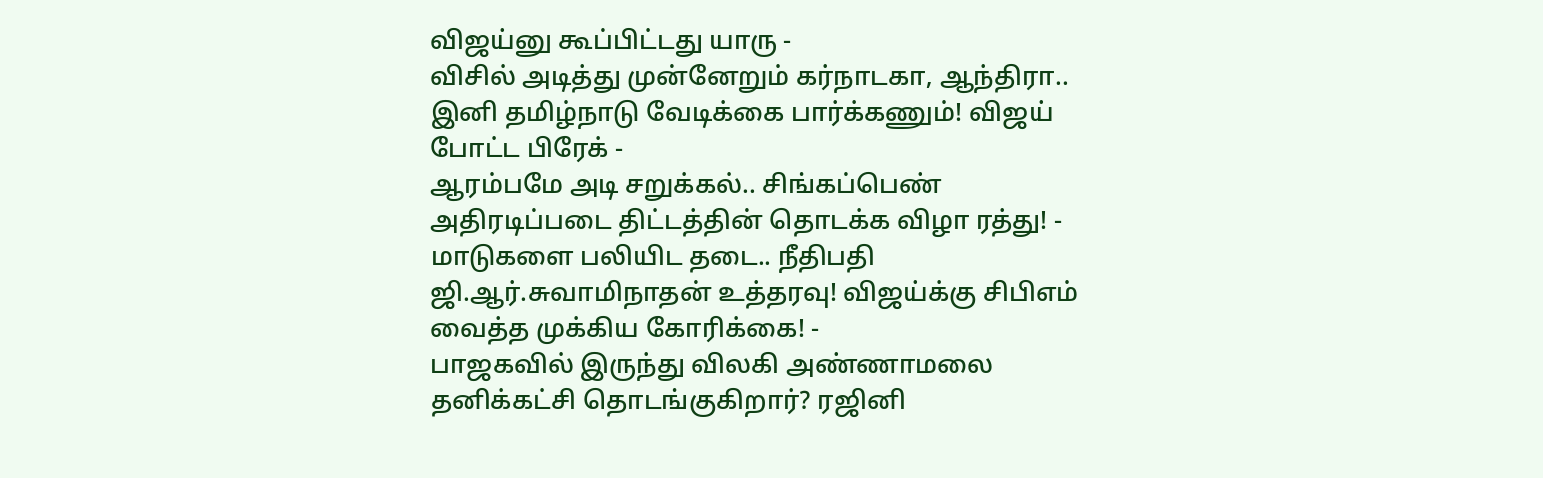விஜய்னு கூப்பிட்டது யாரு -
விசில் அடித்து முன்னேறும் கர்நாடகா, ஆந்திரா.. இனி தமிழ்நாடு வேடிக்கை பார்க்கணும்! விஜய் போட்ட பிரேக் -
ஆரம்பமே அடி சறுக்கல்.. சிங்கப்பெண் அதிரடிப்படை திட்டத்தின் தொடக்க விழா ரத்து! -
மாடுகளை பலியிட தடை.. நீதிபதி ஜி.ஆர்.சுவாமிநாதன் உத்தரவு! விஜய்க்கு சிபிஎம் வைத்த முக்கிய கோரிக்கை! -
பாஜகவில் இருந்து விலகி அண்ணாமலை தனிக்கட்சி தொடங்குகிறார்? ரஜினி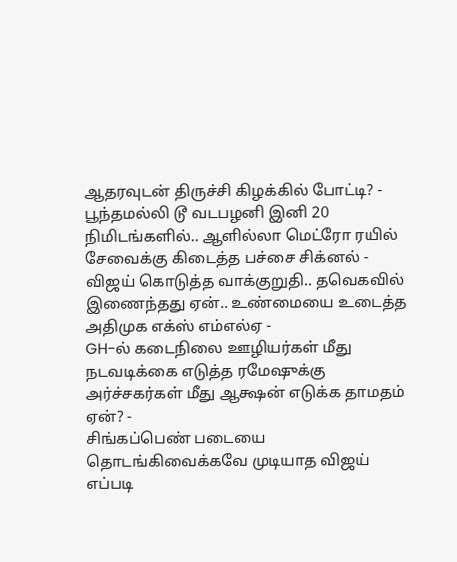ஆதரவுடன் திருச்சி கிழக்கில் போட்டி? -
பூந்தமல்லி டூ வடபழனி இனி 20 நிமிடங்களில்.. ஆளில்லா மெட்ரோ ரயில் சேவைக்கு கிடைத்த பச்சை சிக்னல் -
விஜய் கொடுத்த வாக்குறுதி.. தவெகவில் இணைந்தது ஏன்.. உண்மையை உடைத்த அதிமுக எக்ஸ் எம்எல்ஏ -
GH-ல் கடைநிலை ஊழியர்கள் மீது நடவடிக்கை எடுத்த ரமேஷுக்கு அர்ச்சகர்கள் மீது ஆக்ஷன் எடுக்க தாமதம் ஏன்? -
சிங்கப்பெண் படையை தொடங்கிவைக்கவே முடியாத விஜய் எப்படி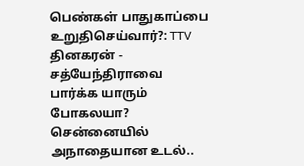பெண்கள் பாதுகாப்பை உறுதிசெய்வார்?: TTV தினகரன் -
சத்யேந்திராவை பார்க்க யாரும் போகலயா? சென்னையில் அநாதையான உடல்..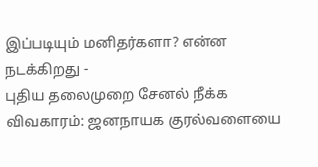இப்படியும் மனிதர்களா? என்ன நடக்கிறது -
புதிய தலைமுறை சேனல் நீக்க விவகாரம்: ஜனநாயக குரல்வளையை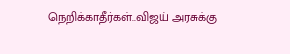நெறிக்காதீர்கள்..விஜய் அரசுக்கு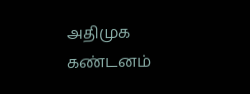அதிமுக கண்டனம்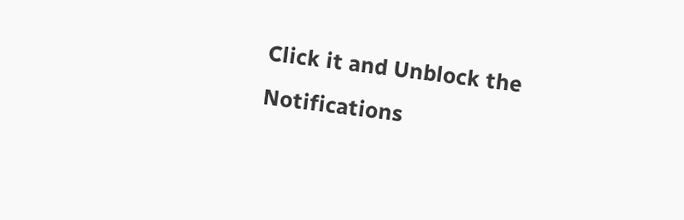Click it and Unblock the Notifications